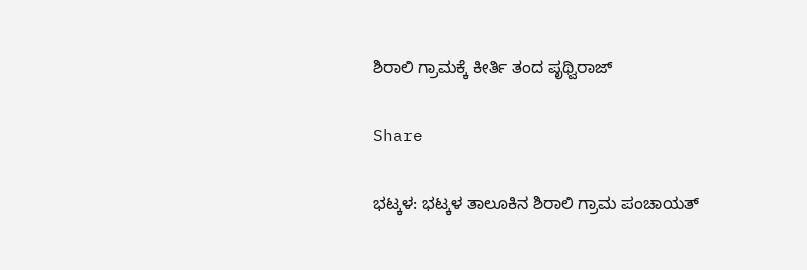ಶಿರಾಲಿ ಗ್ರಾಮಕ್ಕೆ ಕೀರ್ತಿ ತಂದ ಪೃಥ್ವಿರಾಜ್

Share

ಭಟ್ಕಳ: ಭಟ್ಕಳ ತಾಲೂಕಿನ ಶಿರಾಲಿ ಗ್ರಾಮ ಪಂಚಾಯತ್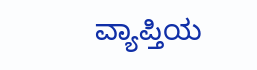ವ್ಯಾಪ್ತಿಯ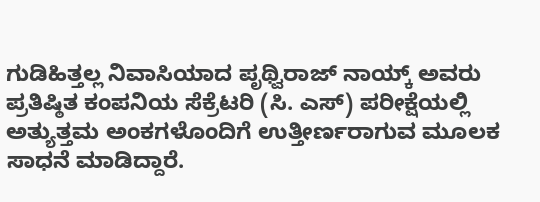ಗುಡಿಹಿತ್ತಲ್ಲ ನಿವಾಸಿಯಾದ ಪೃಥ್ವಿರಾಜ್ ನಾಯ್ಕ್ ಅವರು ಪ್ರತಿಷ್ಠಿತ ಕಂಪನಿಯ ಸೆಕ್ರೆಟರಿ (ಸಿ. ಎಸ್) ಪರೀಕ್ಷೆಯಲ್ಲಿ ಅತ್ಯುತ್ತಮ ಅಂಕಗಳೊಂದಿಗೆ ಉತ್ತೀರ್ಣರಾಗುವ ಮೂಲಕ ಸಾಧನೆ ಮಾಡಿದ್ದಾರೆ.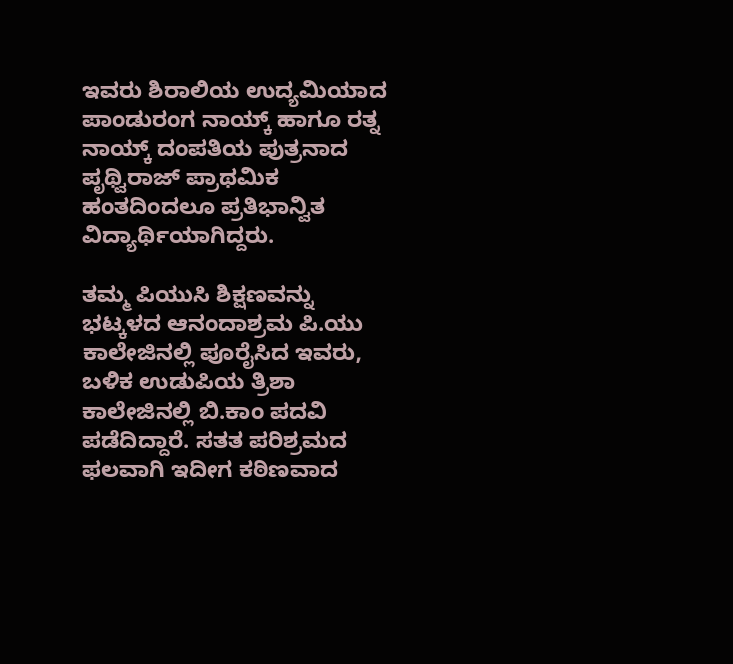ಇವರು ಶಿರಾಲಿಯ ಉದ್ಯಮಿಯಾದ ಪಾಂಡುರಂಗ ನಾಯ್ಕ್ ಹಾಗೂ ರತ್ನ ನಾಯ್ಕ್ ದಂಪತಿಯ ಪುತ್ರನಾದ ಪೃಥ್ವಿರಾಜ್ ಪ್ರಾಥಮಿಕ ಹಂತದಿಂದಲೂ ಪ್ರತಿಭಾನ್ವಿತ ವಿದ್ಯಾರ್ಥಿಯಾಗಿದ್ದರು.

ತಮ್ಮ ಪಿಯುಸಿ ಶಿಕ್ಷಣವನ್ನು ಭಟ್ಕಳದ ಆನಂದಾಶ್ರಮ ಪಿ.ಯು ಕಾಲೇಜಿನಲ್ಲಿ ಪೂರೈಸಿದ ಇವರು, ಬಳಿಕ ಉಡುಪಿಯ ತ್ರಿಶಾ ಕಾಲೇಜಿನಲ್ಲಿ ಬಿ.ಕಾಂ ಪದವಿ ಪಡೆದಿದ್ದಾರೆ. ಸತತ ಪರಿಶ್ರಮದ ಫಲವಾಗಿ ಇದೀಗ ಕಠಿಣವಾದ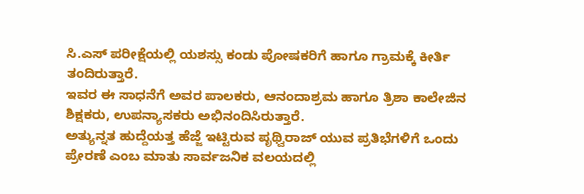ಸಿ.ಎಸ್ ಪರೀಕ್ಷೆಯಲ್ಲಿ ಯಶಸ್ಸು ಕಂಡು ಪೋಷಕರಿಗೆ ಹಾಗೂ ಗ್ರಾಮಕ್ಕೆ ಕೀರ್ತಿ ತಂದಿರುತ್ತಾರೆ.
ಇವರ ಈ ಸಾಧನೆಗೆ ಅವರ ಪಾಲಕರು, ಆನಂದಾಶ್ರಮ ಹಾಗೂ ತ್ರಿಶಾ ಕಾಲೇಜಿನ ಶಿಕ್ಷಕರು, ಉಪನ್ಯಾಸಕರು ಅಭಿನಂದಿಸಿರುತ್ತಾರೆ.
ಅತ್ಯುನ್ನತ ಹುದ್ದೆಯತ್ತ ಹೆಜ್ಜೆ ಇಟ್ಟಿರುವ ಪೃಥ್ವಿರಾಜ್ ಯುವ ಪ್ರತಿಭೆಗಳಿಗೆ ಒಂದು ಪ್ರೇರಣೆ ಎಂಬ ಮಾತು ಸಾರ್ವಜನಿಕ ವಲಯದಲ್ಲಿ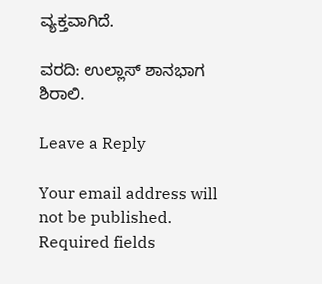ವ್ಯಕ್ತವಾಗಿದೆ.

ವರದಿ: ಉಲ್ಲಾಸ್ ಶಾನಭಾಗ ಶಿರಾಲಿ.

Leave a Reply

Your email address will not be published. Required fields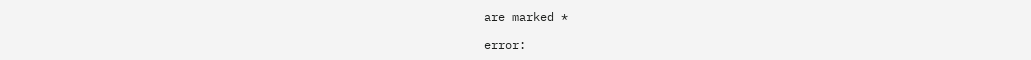are marked *

error: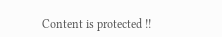Content is protected !!